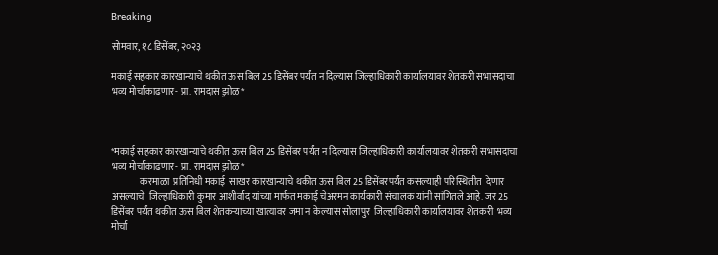Breaking

सोमवार, १८ डिसेंबर, २०२३

मकाई सहकार कारखान्याचे थकीत ऊस बिल 25 डिसेंबर पर्यंत न दिल्यास जिल्हाधिकारी कार्यालयावर शेतकरी सभासदाचा भव्य मोर्चाकाढणार- प्रा. रामदास झ़ोळ*



*मकाई सहकार कारखान्याचे थकीत ऊस बिल 25 डिसेंबर पर्यंत न दिल्यास जिल्हाधिकारी कार्यालयावर शेतकरी सभासदाचा भव्य मोर्चाकाढणार- प्रा. रामदास झ़ोळ*
               करमाळा  प्रतिनिधी मकाई  साखर कारखान्याचे थकीत ऊस बिल 25 डिसेंबरपर्यंत कसल्याही परिस्थितीत  देणार असल्याचे  जिल्हाधिकारी कुमार आशीर्वाद यांच्या मार्फत मकाई चेअरमन कार्यकारी संचालक यांनी सांगितले आहे. जर 25 डिसेंबर पर्यंत थकीत ऊस बिल शेतकऱ्याच्या खात्यावर जमा न केल्यास सोलापुर  जिल्हाधिकारी कार्यालयावर शेतकरी  भव्य मोर्चा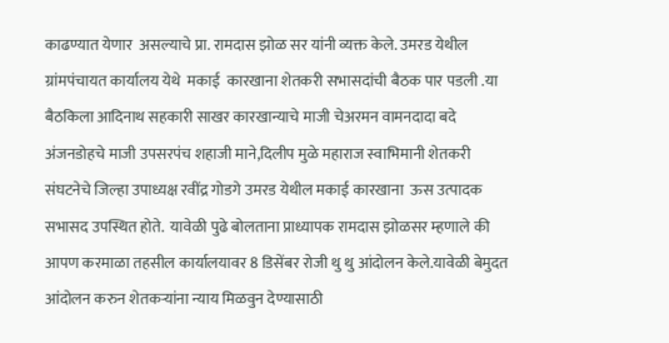काढण्यात येणार  असल्याचे प्रा. रामदास झोळ सर यांनी व्यक्त केले. उमरड येथील ग्रांमपंचायत कार्यालय येथे  मकाई  कारखाना शेतकरी सभासदांची बैठक पार पडली .या बैठकिला आदिनाथ सहकारी साखर कारखान्याचे माजी चेअरमन वामनदादा बदे अंजनडोहचे माजी उपसरपंच शहाजी माने,दिलीप मुळे महाराज स्वाभिमानी शेतकरी संघटनेचे जिल्हा उपाध्यक्ष रवींद्र गोडगे उमरड येथील मकाई कारखाना  ऊस उत्पादक सभासद उपस्थित होते.  यावेळी पुढे बोलताना प्राध्यापक रामदास झोळसर म्हणाले की आपण करमाळा तहसील कार्यालयावर 8 डिसेंबर रोजी थु थु आंदोलन केले.यावेळी बेमुदत आंदोलन करुन शेतकऱ्यांना न्याय मिळवुन देण्यासाठी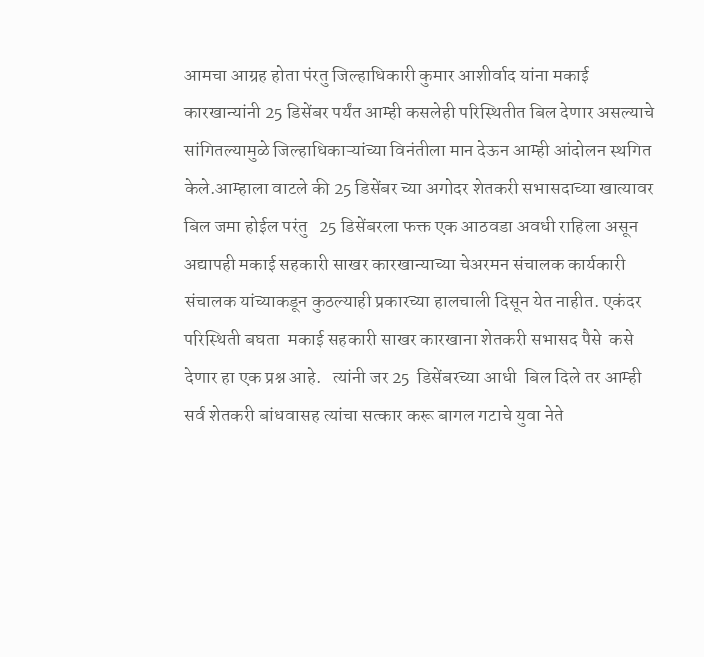आमचा आग्रह होता पंरतु जिल्हाधिकारी कुमार आशीर्वाद यांना मकाई कारखान्यांनी 25 डिसेंबर पर्यंत आम्ही कसलेही परिस्थितीत बिल देणार असल्याचे सांगितल्यामुळे जिल्हाधिकाऱ्यांच्या विनंतीला मान देऊन आम्ही आंदोलन स्थगित केले.आम्हाला वाटले की 25 डिसेंबर च्या अगोदर शेतकरी सभासदाच्या खात्यावर बिल जमा होईल परंतु   25 डिसेंबरला फक्त एक आठवडा अवधी राहिला असून  अद्यापही मकाई सहकारी साखर कारखान्याच्या चेअरमन संचालक कार्यकारी संचालक यांच्याकडून कुठल्याही प्रकारच्या हालचाली दिसून येत नाहीत. एकंदर परिस्थिती बघता ‌ मकाई सहकारी साखर कारखाना शेतकरी सभासद पैसे  कसे देणार हा एक प्रश्न आहे.   त्यांनी जर 25  डिसेंबरच्या आधी  बिल दिले तर आम्ही सर्व शेतकरी बांधवासह त्यांचा सत्कार करू बागल गटाचे युवा नेते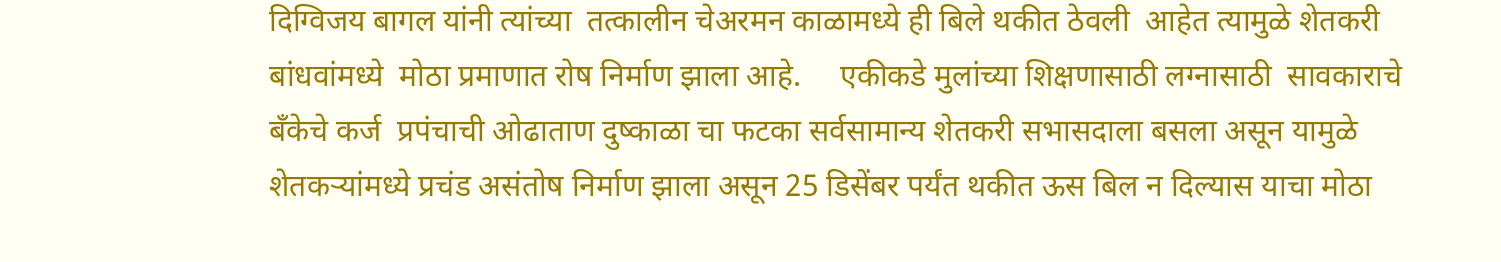दिग्विजय बागल यांनी त्यांच्या  तत्कालीन चेअरमन काळामध्ये ही बिले थकीत ठेवली  आहेत त्यामुळे शेतकरी बांधवांमध्ये  मोठा प्रमाणात रोष निर्माण झाला आहे.     एकीकडे मुलांच्या शिक्षणासाठी लग्नासाठी  सावकाराचे बँकेचे कर्ज  प्रपंचाची ओढाताण दुष्काळा चा फटका सर्वसामान्य शेतकरी सभासदाला बसला असून यामुळे शेतकऱ्यांमध्ये प्रचंड असंतोष निर्माण झाला असून 25 डिसेंबर पर्यंत थकीत ऊस बिल न दिल्यास याचा मोठा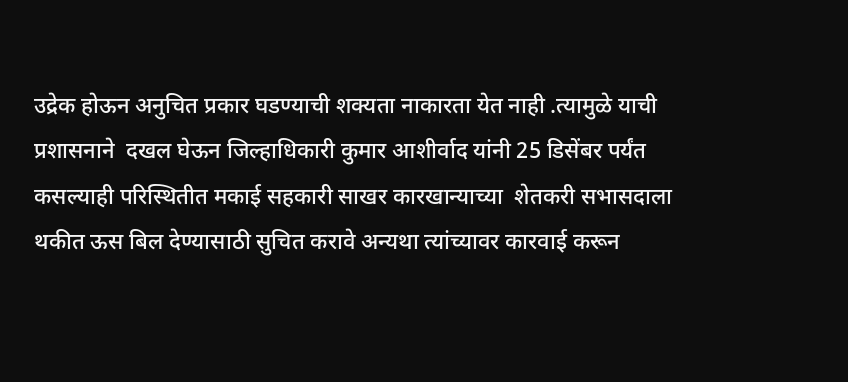उद्रेक होऊन अनुचित प्रकार घडण्याची शक्यता नाकारता येत नाही .त्यामुळे याची प्रशासनाने  दखल घेऊन जिल्हाधिकारी कुमार आशीर्वाद यांनी 25 डिसेंबर पर्यंत कसल्याही परिस्थितीत मकाई सहकारी साखर कारखान्याच्या  शेतकरी सभासदाला थकीत ऊस बिल देण्यासाठी सुचित करावे अन्यथा त्यांच्यावर कारवाई करून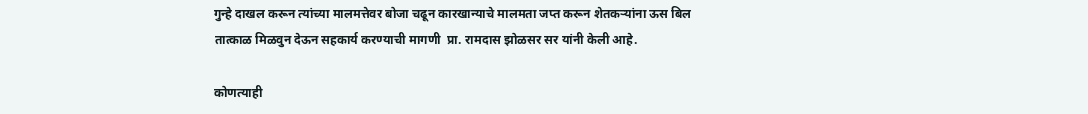गुन्हे दाखल करून त्यांच्या मालमत्तेवर बोजा चढून कारखान्याचे मालमता जप्त करून शेतकऱ्यांना ऊस बिल तात्काळ मिळवुन देऊन सहकार्य करण्याची मागणी  प्रा. रामदास झोळसर सर यांनी केली आहे.

कोणत्याही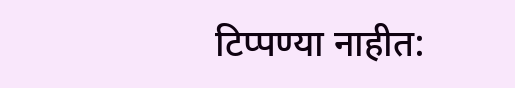टिप्पण्‍या नाहीत: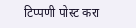टिप्पणी पोस्ट करा